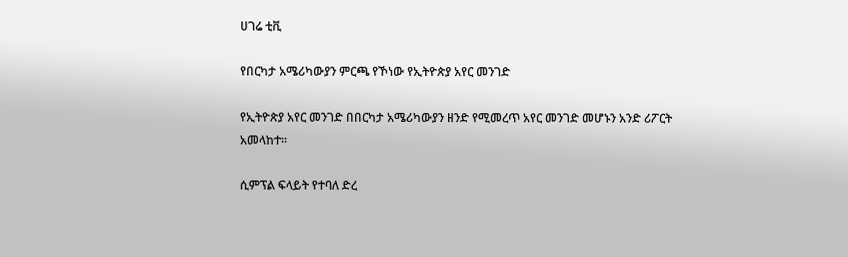ሀገሬ ቲቪ

የበርካታ አሜሪካውያን ምርጫ የኾነው የኢትዮጵያ አየር መንገድ

የኢትዮጵያ አየር መንገድ በበርካታ አሜሪካውያን ዘንድ የሚመረጥ አየር መንገድ መሆኑን አንድ ሪፖርት አመላከተ።

ሲምፕል ፍላይት የተባለ ድረ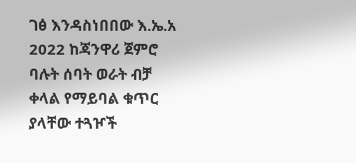ገፅ እንዳስነበበው እ.ኤ.አ 2022 ከጃንዋሪ ጀምሮ ባሉት ሰባት ወራት ብቻ ቀላል የማይባል ቁጥር ያላቸው ተጓዦች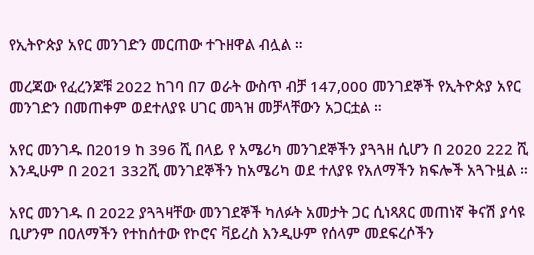የኢትዮጵያ አየር መንገድን መርጠው ተጉዘዋል ብሏል ።

መረጃው የፈረንጆቹ 2022 ከገባ በ7 ወራት ውስጥ ብቻ 147,000 መንገደኞች የኢትዮጵያ አየር መንገድን በመጠቀም ወደተለያዩ ሀገር መጓዝ መቻላቸውን አጋርቷል ።

አየር መንገዱ በ2019 ከ 396 ሺ በላይ የ አሜሪካ መንገደኞችን ያጓጓዘ ሲሆን በ 2020 222 ሺ እንዲሁም በ 2021 332ሺ መንገደኞችን ከአሜሪካ ወደ ተለያዩ የአለማችን ክፍሎች አጓጉዟል ።

አየር መንገዱ በ 2022 ያጓጓዛቸው መንገደኞች ካለፉት አመታት ጋር ሲነጻጸር መጠነኛ ቅናሽ ያሳዩ ቢሆንም በዐለማችን የተከሰተው የኮሮና ቫይረስ እንዲሁም የሰላም መደፍረሶችን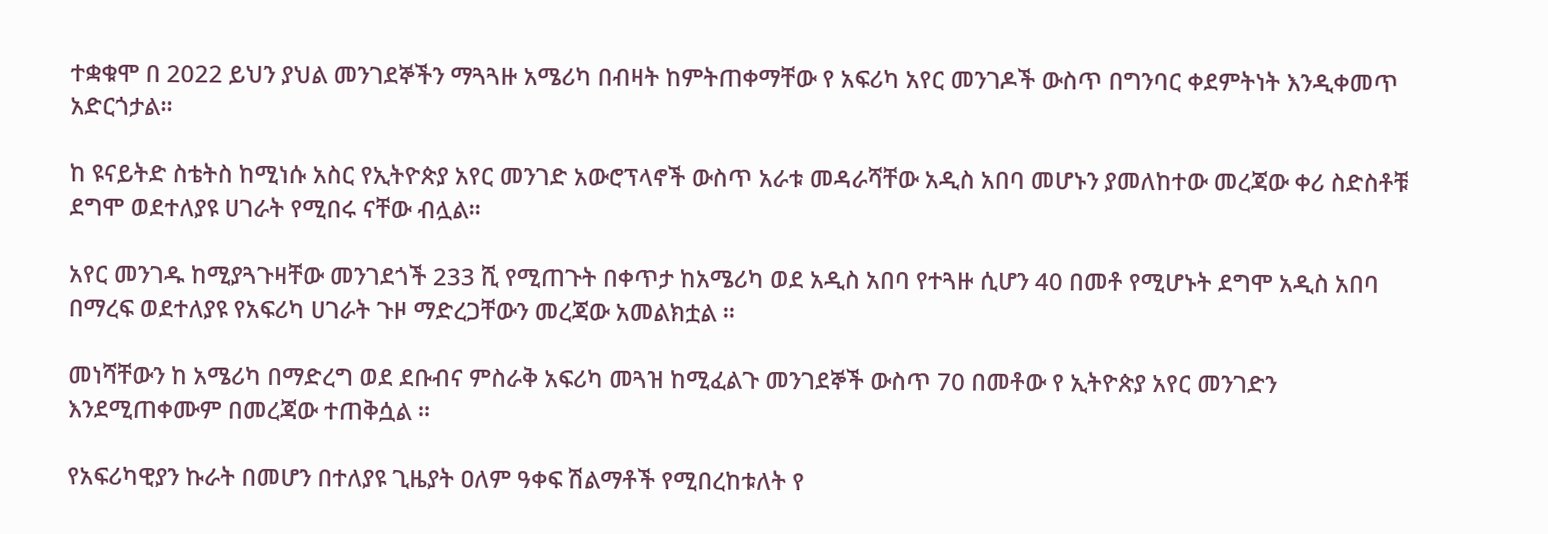ተቋቁሞ በ 2022 ይህን ያህል መንገደኞችን ማጓጓዙ አሜሪካ በብዛት ከምትጠቀማቸው የ አፍሪካ አየር መንገዶች ውስጥ በግንባር ቀደምትነት እንዲቀመጥ አድርጎታል።

ከ ዩናይትድ ስቴትስ ከሚነሱ አስር የኢትዮጵያ አየር መንገድ አውሮፕላኖች ውስጥ አራቱ መዳራሻቸው አዲስ አበባ መሆኑን ያመለከተው መረጃው ቀሪ ስድስቶቹ ደግሞ ወደተለያዩ ሀገራት የሚበሩ ናቸው ብሏል።

አየር መንገዱ ከሚያጓጉዛቸው መንገደጎች 233 ሺ የሚጠጉት በቀጥታ ከአሜሪካ ወደ አዲስ አበባ የተጓዙ ሲሆን 40 በመቶ የሚሆኑት ደግሞ አዲስ አበባ በማረፍ ወደተለያዩ የአፍሪካ ሀገራት ጉዞ ማድረጋቸውን መረጃው አመልክቷል ።

መነሻቸውን ከ አሜሪካ በማድረግ ወደ ደቡብና ምስራቅ አፍሪካ መጓዝ ከሚፈልጉ መንገደኞች ውስጥ 70 በመቶው የ ኢትዮጵያ አየር መንገድን እንደሚጠቀሙም በመረጃው ተጠቅሷል ።

የአፍሪካዊያን ኩራት በመሆን በተለያዩ ጊዜያት ዐለም ዓቀፍ ሽልማቶች የሚበረከቱለት የ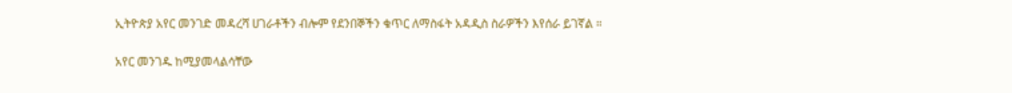ኢትዮጵያ አየር መንገድ መዳረሻ ሀገራቶችን ብሎም የደንበኞችን ቁጥር ለማስፋት አዳዲስ ስራዎችን እየሰራ ይገኛል ።

አየር መንገዱ ከሚያመላልሳቸው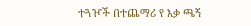ተጓዦች በተጨማሪ የ እቃ ጫኝ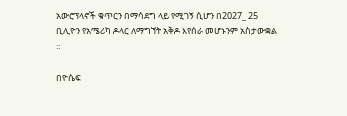አውሮፕላኖች ቁጥርን በማሳደግ ላይ የሚገኝ ሲሆን በ2027_ 25 ቢሊዮን የአሜሪካ ዶላር ለማግኘት አቅዶ እየሰራ መሆኑንም አስታውቋል ።

በዮሴፍ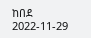ከበደ
2022-11-29